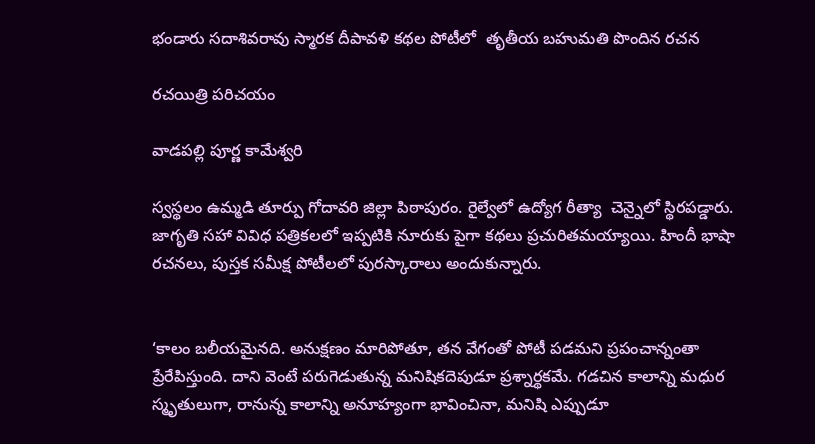భండారు సదాశివరావు స్మారక దీపావళి కథల పోటీలో  తృతీయ బహుమతి పొందిన రచన

రచయిత్రి పరిచయం

వాడపల్లి పూర్ణ కామేశ్వరి

స్వస్థలం ఉమ్మడి తూర్పు గోదావరి జిల్లా పిఠాపురం. రైల్వేలో ఉద్యోగ రీత్యా  చెన్నైలో స్థిరపడ్డారు. జాగృతి సహా వివిధ పత్రికలలో ఇప్పటికి నూరుకు పైగా కథలు ప్రచురితమయ్యాయి. హిందీ భాషా  రచనలు, పుస్తక సమీక్ష పోటీలలో పురస్కారాలు అందుకున్నారు.


‘కాలం బలీయమైనది. అనుక్షణం మారిపోతూ, తన వేగంతో పోటీ పడమని ప్రపంచాన్నంతా ప్రేరేపిస్తుంది. దాని వెంటే పరుగెడుతున్న మనిషికదెపుడూ ప్రశ్నార్థకమే. గడచిన కాలాన్ని మధుర స్మృతులుగా, రానున్న కాలాన్ని అనూహ్యంగా భావించినా, మనిషి ఎప్పుడూ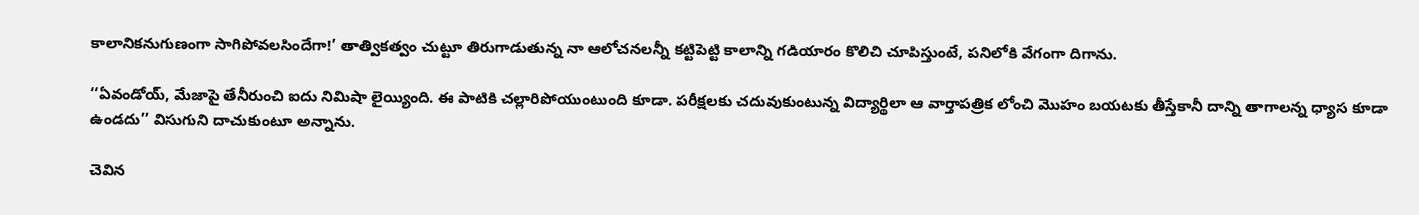కాలానికనుగుణంగా సాగిపోవలసిందేగా!’ తాత్వికత్వం చుట్టూ తిరుగాడుతున్న నా ఆలోచనలన్నీ కట్టిపెట్టి కాలాన్ని గడియారం కొలిచి చూపిస్తుంటే, పనిలోకి వేగంగా దిగాను.

‘‘ఏవండోయ్‌, మేజాపై తేనీరుంచి ఐదు నిమిషా లైయ్యింది. ఈ పాటికి చల్లారిపోయుంటుంది కూడా. పరీక్షలకు చదువుకుంటున్న విద్యార్థిలా ఆ వార్తాపత్రిక లోంచి మొహం బయటకు తీస్తేకానీ దాన్ని తాగాలన్న ధ్యాస కూడా ఉండదు’’ విసుగుని దాచుకుంటూ అన్నాను.

చెవిన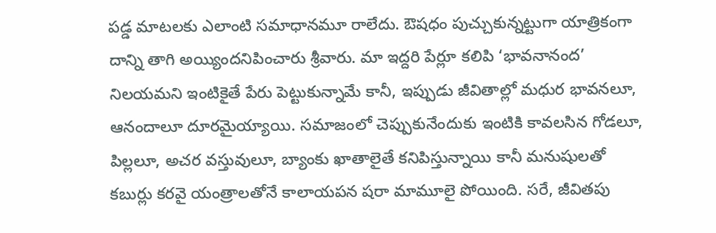పడ్డ మాటలకు ఎలాంటి సమాధానమూ రాలేదు. ఔషధం పుచ్చుకున్నట్టుగా యాత్రికంగా దాన్ని తాగి అయ్యిందనిపించారు శ్రీవారు. మా ఇద్దరి పేర్లూ కలిపి ‘భావనానంద’ నిలయమని ఇంటికైతే పేరు పెట్టుకున్నామే కానీ, ఇప్పుడు జీవితాల్లో మధుర భావనలూ, ఆనందాలూ దూరమైయ్యాయి. సమాజంలో చెప్పుకునేందుకు ఇంటికి కావలసిన గోడలూ, పిల్లలూ, అచర వస్తువులూ, బ్యాంకు ఖాతాలైతే కనిపిస్తున్నాయి కానీ మనుషులతో కబుర్లు కరవై యంత్రాలతోనే కాలాయపన షరా మామూలై పోయింది. సరే, జీవితపు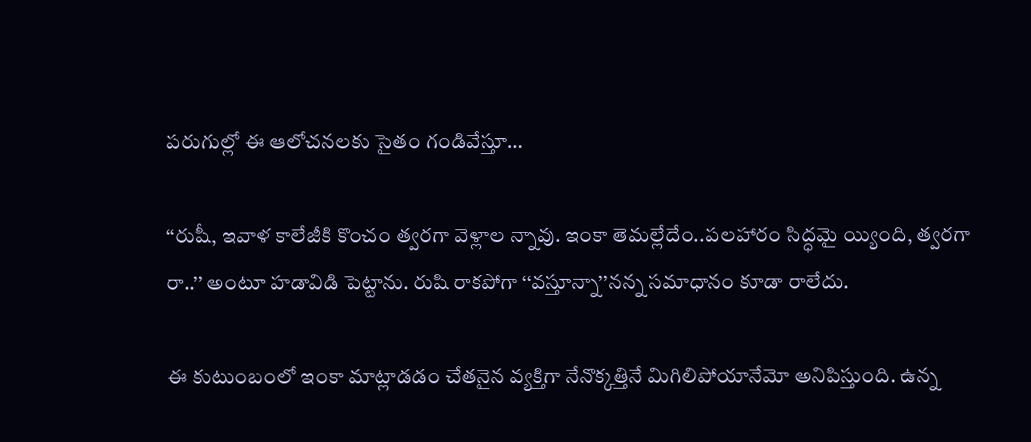పరుగుల్లో ఈ ఆలోచనలకు సైతం గండివేస్తూ…

‘‘రుషీ, ఇవాళ కాలేజీకి కొంచం త్వరగా వెళ్లాల న్నావు. ఇంకా తెమల్లేదేం..పలహారం సిద్ధమై య్యింది, త్వరగా రా..’’ అంటూ హడావిడి పెట్టాను. రుషి రాకపోగా ‘‘వస్తూన్నా’’నన్న సమాధానం కూడా రాలేదు.

ఈ కుటుంబంలో ఇంకా మాట్లాడడం చేతనైన వ్యక్తిగా నేనొక్కత్తినే మిగిలిపోయానేమో అనిపిస్తుంది. ఉన్న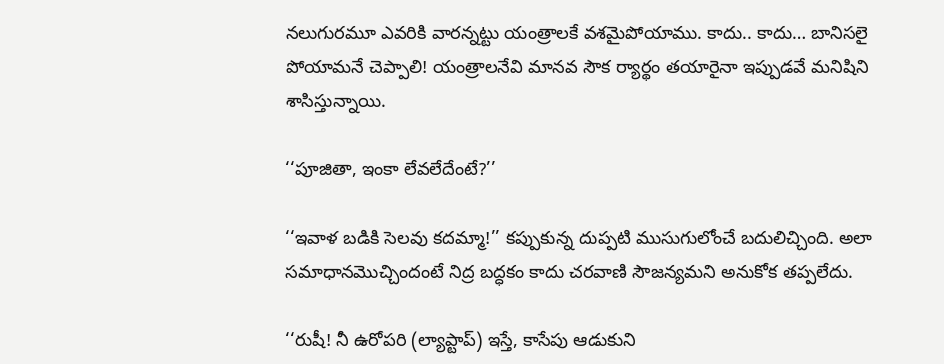నలుగురమూ ఎవరికి వారన్నట్టు యంత్రాలకే వశమైపోయాము. కాదు.. కాదు… బానిసలై పోయామనే చెప్పాలి! యంత్రాలనేవి మానవ సౌక ర్యార్థం తయారైనా ఇప్పుడవే మనిషిని శాసిస్తున్నాయి.

‘‘పూజితా, ఇంకా లేవలేదేంటే?’’

‘‘ఇవాళ బడికి సెలవు కదమ్మా!’’ కప్పుకున్న దుప్పటి ముసుగులోంచే బదులిచ్చింది. అలా సమాధానమొచ్చిందంటే నిద్ర బద్ధకం కాదు చరవాణి సౌజన్యమని అనుకోక తప్పలేదు.

‘‘రుషీ! నీ ఉరోపరి (ల్యాప్టాప్‌) ఇస్తే, కాసేపు ఆడుకుని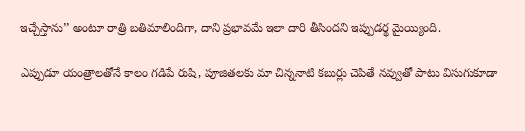ఇచ్చేస్తాను’’ అంటూ రాత్రి బతిమాలిందిగా, దాని ప్రభావమే ఇలా దారి తీసిందని ఇప్పుడర్థ మైయ్యింది.

ఎప్పుడూ యంత్రాలతోనే కాలం గడిపే రుషి, పూజితలకు మా చిన్ననాటి కబుర్లు చెపితే నవ్వుతో పాటు విసుగుకూడా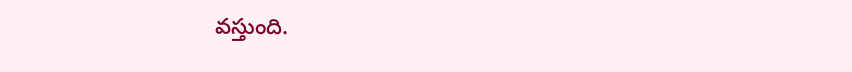వస్తుంది.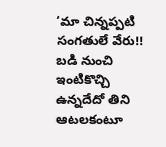‘మా చిన్నప్పటి సంగతులే వేరు!! బడి నుంచి ఇంటికొచ్చి ఉన్నదేదో తిని ఆటలకంటూ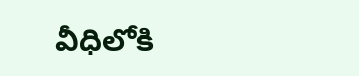వీధిలోకి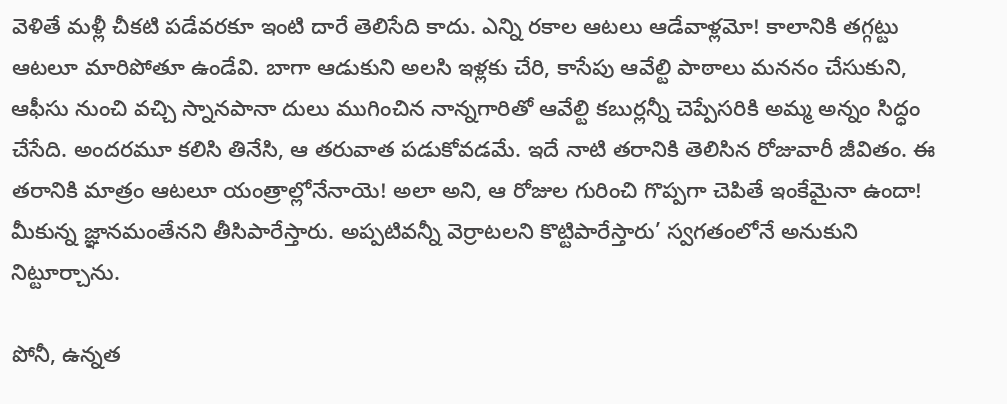వెళితే మళ్లీ చీకటి పడేవరకూ ఇంటి దారే తెలిసేది కాదు. ఎన్ని రకాల ఆటలు ఆడేవాళ్లమో! కాలానికి తగ్గట్టు ఆటలూ మారిపోతూ ఉండేవి. బాగా ఆడుకుని అలసి ఇళ్లకు చేరి, కాసేపు ఆవేల్టి పాఠాలు మననం చేసుకుని, ఆఫీసు నుంచి వచ్చి స్నానపానా దులు ముగించిన నాన్నగారితో ఆవేల్టి కబుర్లన్నీ చెప్పేసరికి అమ్మ అన్నం సిద్ధం చేసేది. అందరమూ కలిసి తినేసి, ఆ తరువాత పడుకోవడమే. ఇదే నాటి తరానికి తెలిసిన రోజువారీ జీవితం. ఈ తరానికి మాత్రం ఆటలూ యంత్రాల్లోనేనాయె! అలా అని, ఆ రోజుల గురించి గొప్పగా చెపితే ఇంకేమైనా ఉందా! మీకున్న జ్ఞానమంతేనని తీసిపారేస్తారు. అప్పటివన్నీ వెర్రాటలని కొట్టిపారేస్తారు’ స్వగతంలోనే అనుకుని నిట్టూర్చాను.

పోనీ, ఉన్నత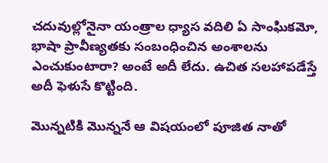చదువుల్లోనైనా యంత్రాల ధ్యాస వదిలి ఏ సాంఘికమో, భాషా ప్రావీణ్యతకు సంబంధించిన అంశాలను ఎంచుకుంటారా? అంటే అదీ లేదు. ఉచిత సలహాపడేస్తే అదీ ఫెళుసే కొట్టింది.

మొన్నటికి మొన్ననే ఆ విషయంలో పూజిత నాతో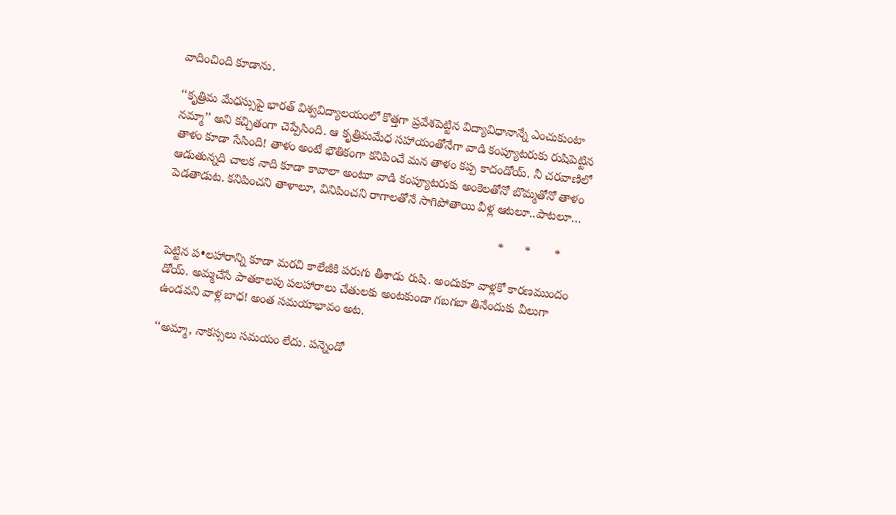వాదించింది కూడాను.

‘‘కృత్రిమ మేధస్సుపై భారత్‌ ‌విశ్వవిద్యాలయంలో కొత్తగా ప్రవేశపెట్టిన విద్యావిధానాన్నే ఎంచుకుంటా నమ్మా’’ అని కచ్చితంగా చెప్పేసింది. ఆ కృత్రిమమేధ సహాయంతోనేగా వాడి కంప్యూటరుకు రుషిపెట్టిన తాళం కూడా సేసింది! తాళం అంటే భౌతికంగా కనిపించే మన తాళం కప్ప కాదండోయ్‌. నీ చరవాణిలో ఆడుతున్నది చాలక నాది కూడా కావాలా అంటూ వాడి కంప్యూటరుకు అంకెలతోనో బొమ్మతోనో తాళం పెడతాడుట. కనిపించని తాళాలూ, వినిపించని రాగాలతోనే సాగిపోతాయి వీళ్ల ఆటలూ..పాటలూ…

                                                                                                  *      *       *

పెట్టిన ప•లహారాన్ని కూడా మరచి కాలేజీకి పరుగు తీశాడు రుషి. అందుకూ వాళ్లకో కారణముందం డోయ్‌. అమ్మచేసే పాతకాలపు పలహారాలు చేతులకు అంటకుండా గబగబా తినేందుకు వీలుగా ఉండవని వాళ్ల బాధ! అంత సమయాభావం అట.

‘‘అమ్మా, నాకస్సలు సమయం లేదు. పన్నెండో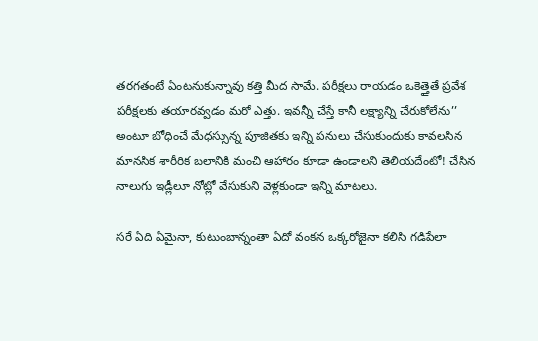తరగతంటే ఏంటనుకున్నావు కత్తి మీద సామే. పరీక్షలు రాయడం ఒకెత్తైతే ప్రవేశ పరీక్షలకు తయారవ్వడం మరో ఎత్తు. ఇవన్నీ చేస్తే కానీ లక్ష్యాన్ని చేరుకోలేను’’ అంటూ బోధించే మేధస్సున్న పూజితకు ఇన్ని పనులు చేసుకుందుకు కావలసిన మానసిక శారీరిక బలానికి మంచి ఆహారం కూడా ఉండాలని తెలియదేంటో! చేసిన నాలుగు ఇడ్లీలూ నోట్లో వేసుకుని వెళ్లకుండా ఇన్ని మాటలు.

సరే ఏది ఏమైనా, కుటుంబాన్నంతా ఏదో వంకన ఒక్కరోజైనా కలిసి గడిపేలా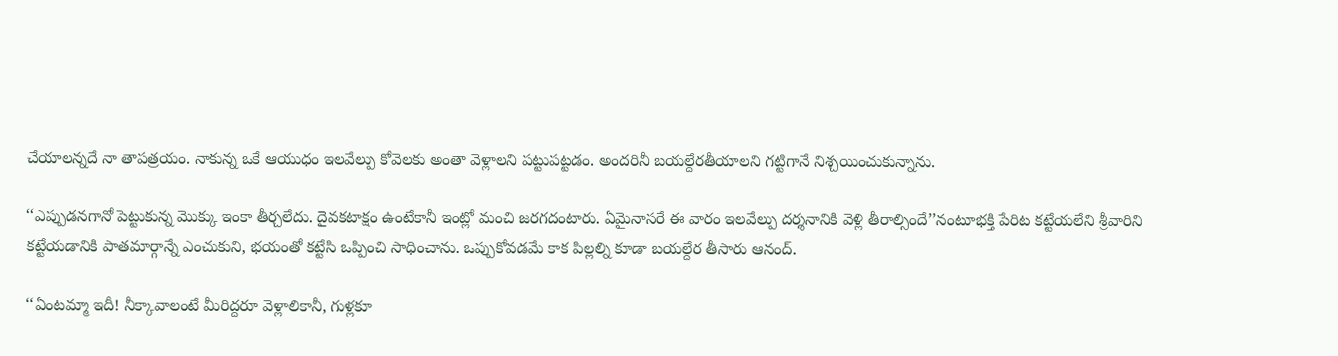చేయాలన్నదే నా తాపత్రయం. నాకున్న ఒకే ఆయుధం ఇలవేల్పు కోవెలకు అంతా వెళ్లాలని పట్టుపట్టడం. అందరినీ బయల్దేరతీయాలని గట్టిగానే నిశ్చయించుకున్నాను.

‘‘ఎప్పుడనగానో పెట్టుకున్న మొక్కు ఇంకా తీర్చలేదు. దైవకటాక్షం ఉంటేకానీ ఇంట్లో మంచి జరగదంటారు. ఏమైనాసరే ఈ వారం ఇలవేల్పు దర్శనానికి వెళ్లి తీరాల్సిందే’’నంటూభక్తి పేరిట కట్టేయలేని శ్రీవారిని కట్టేయడానికి పాతమార్గాన్నే ఎంచుకుని, భయంతో కట్టేసి ఒప్పించి సాధించాను. ఒప్పుకోవడమే కాక పిల్లల్ని కూడా బయల్దేర తీసారు ఆనంద్‌.

‘‘ఏం‌టమ్మా ఇదీ! నీక్కావాలంటే మీరిద్దరూ వెళ్లాలికానీ, గుళ్లకూ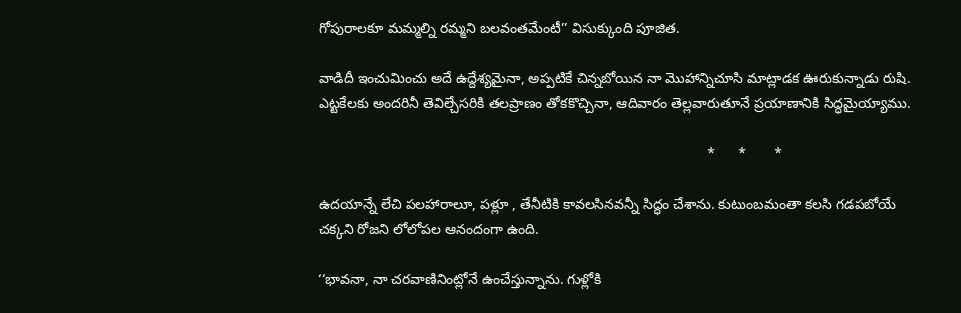గోపురాలకూ మమ్మల్ని రమ్మని బలవంతమేంటీ’’ విసుక్కుంది పూజిత.

వాడిదీ ఇంచుమించు అదే ఉద్దేశ్యమైనా, అప్పటికే చిన్నబోయిన నా మొహాన్నిచూసి మాట్లాడక ఊరుకున్నాడు రుషి. ఎట్టకేలకు అందరినీ తెవిల్చేసరికి తలప్రాణం తోకకొచ్చినా, ఆదివారం తెల్లవారుతూనే ప్రయాణానికి సిద్ధమైయ్యాము.

                                                                                                  *      *       *

ఉదయాన్నే లేచి పలహారాలూ, పళ్లూ , తేనీటికి కావలసినవన్నీ సిద్ధం చేశాను. కుటుంబమంతా కలసి గడపబోయే చక్కని రోజని లోలోపల ఆనందంగా ఉంది.

‘‘భావనా, నా చరవాణినింట్లోనే ఉంచేస్తున్నాను. గుళ్లోకి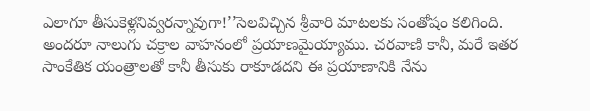ఎలాగూ తీసుకెళ్లనివ్వరన్నావుగా!’’సెలవిచ్చిన శ్రీవారి మాటలకు సంతోషం కలిగింది. అందరూ నాలుగు చక్రాల వాహనంలో ప్రయాణమైయ్యాము. చరవాణి కానీ, మరే ఇతర సాంకేతిక యంత్రాలతో కానీ తీసుకు రాకూడదని ఈ ప్రయాణానికి నేను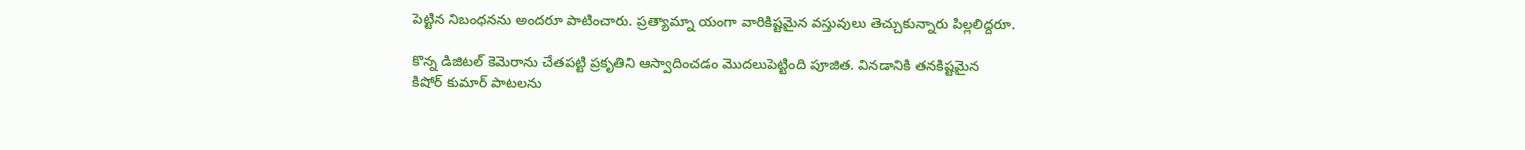పెట్టిన నిబంధనను అందరూ పాటించారు. ప్రత్యామ్నా యంగా వారికిష్టమైన వస్తువులు తెచ్చుకున్నారు పిల్లలిద్దరూ.

కొన్న డిజిటల్‌ ‌కెమెరాను చేతపట్టి ప్రకృతిని ఆస్వాదించడం మొదలుపెట్టింది పూజిత. వినడానికి తనకిష్టమైన కిషోర్‌ ‌కుమార్‌ ‌పాటలను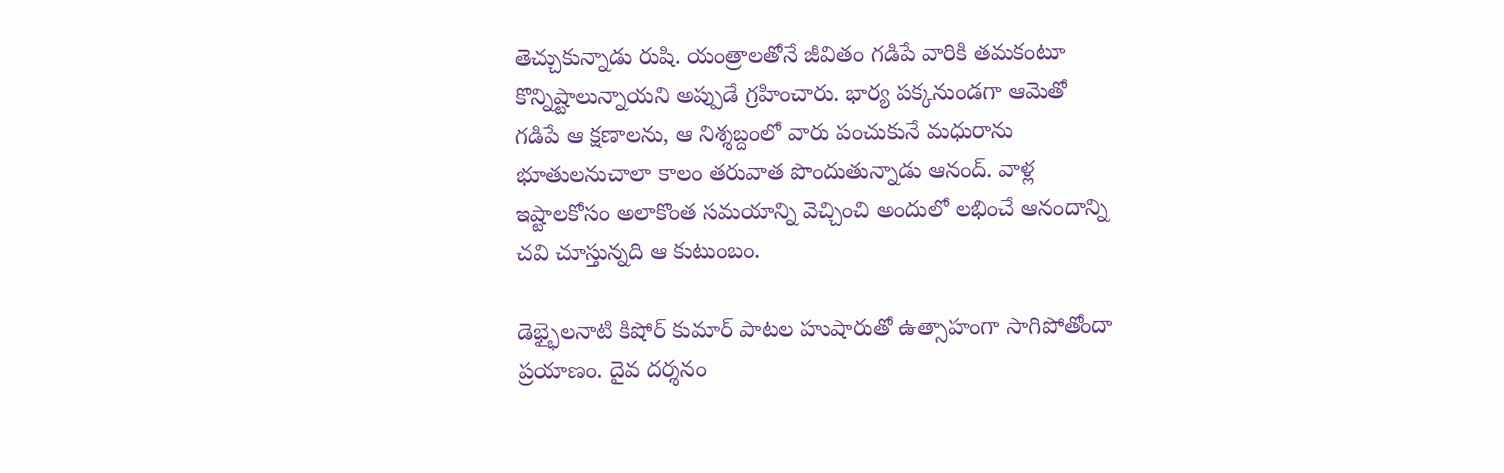తెచ్చుకున్నాడు రుషి. యంత్రాలతోనే జీవితం గడిపే వారికి తమకంటూ కొన్నిష్టాలున్నాయని అప్పుడే గ్రహించారు. భార్య పక్కనుండగా ఆమెతో గడిపే ఆ క్షణాలను, ఆ నిశ్శబ్దంలో వారు పంచుకునే మధురాను భూతులనుచాలా కాలం తరువాత పొందుతున్నాడు ఆనంద్‌. వాళ్ల ఇష్టాలకోసం అలాకొంత సమయాన్ని వెచ్చించి అందులో లభించే ఆనందాన్ని చవి చూస్తున్నది ఆ కుటుంబం.

డెభ్భైలనాటి కిషోర్‌ ‌కుమార్‌ ‌పాటల హుషారుతో ఉత్సాహంగా సాగిపోతోందా ప్రయాణం. దైవ దర్శనం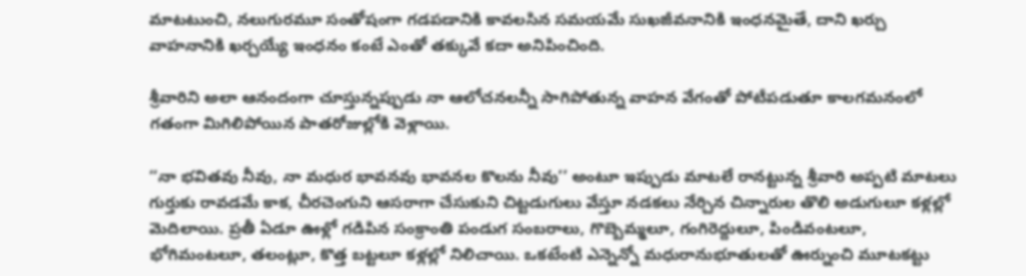మాటటుంచి, నలుగురమూ సంతోషంగా గడపడానికి కావలసిన సమయమే సుఖజీవనానికి ఇంధనమైతే, దాని ఖర్చు వాహనానికి ఖర్చయ్యే ఇంధనం కంటే ఎంతో తక్కువే కదా అనిపించింది.

శ్రీవారిని అలా ఆనందంగా చూస్తున్నప్పుడు నా ఆలోచనలన్నీ సాగిపోతున్న వాహన వేగంతో పోటీపడుతూ కాలగమనంలో గతంగా మిగిలిపోయిన పాతరోజుల్లోకి వెళ్లాయి.

‘‘నా భవితవు నీవు, నా మధుర భావనవు భావనల కొలను నీవు’’ అంటూ ఇప్పుడు మాటలే రానట్టున్న శ్రీవారి అప్పటి మాటలు గుర్తుకు రావడమే కాక, చీరచెంగుని ఆసరాగా చేసుకుని చిట్టడుగులు వేస్తూ నడకలు నేర్చిన చిన్నారుల తొలి అడుగులూ కళ్లల్లో మెదిలాయి. ప్రతీ ఏడూ ఊళ్లో గడిపిన సంక్రాంతి పండుగ సంబరాలు, గొబ్బెమ్మలూ, గంగిరెద్దులూ, పిండివంటలూ, భోగిమంటలూ, తలంట్లూ, కొత్త బట్టలూ కళ్లల్లో నిలిచాయి. ఒకటేంటి ఎన్నెన్నో మధురానుభూతులతో ఊర్నుంచి మూటకట్టు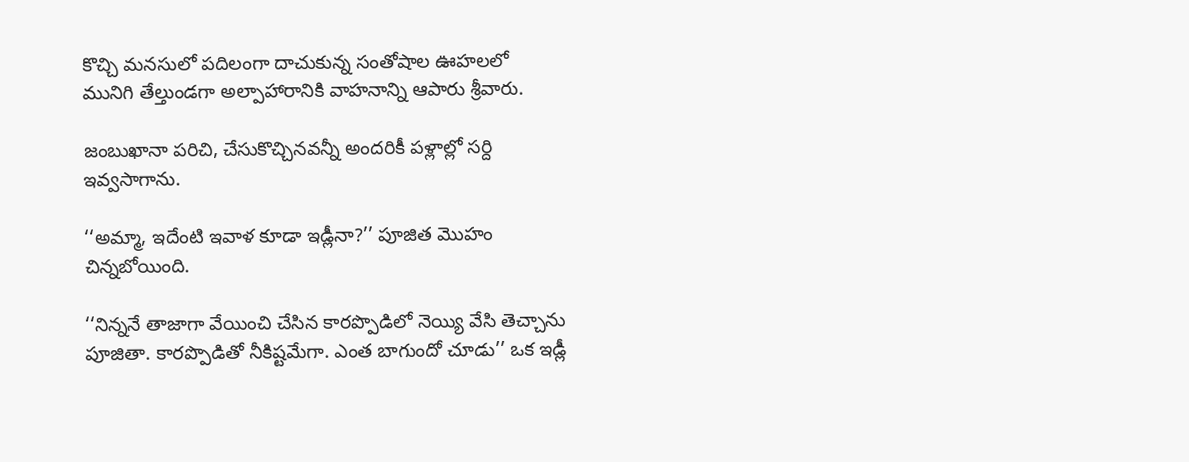కొచ్చి మనసులో పదిలంగా దాచుకున్న సంతోషాల ఊహలలో మునిగి తేల్తుండగా అల్పాహారానికి వాహనాన్ని ఆపారు శ్రీవారు.

జంబుఖానా పరిచి, చేసుకొచ్చినవన్నీ అందరికీ పళ్లాల్లో సర్ది ఇవ్వసాగాను.

‘‘అమ్మా, ఇదేంటి ఇవాళ కూడా ఇడ్లీనా?’’ పూజిత మొహం చిన్నబోయింది.

‘‘నిన్ననే తాజాగా వేయించి చేసిన కారప్పొడిలో నెయ్యి వేసి తెచ్చాను పూజితా. కారప్పొడితో నీకిష్టమేగా. ఎంత బాగుందో చూడు’’ ఒక ఇడ్లీ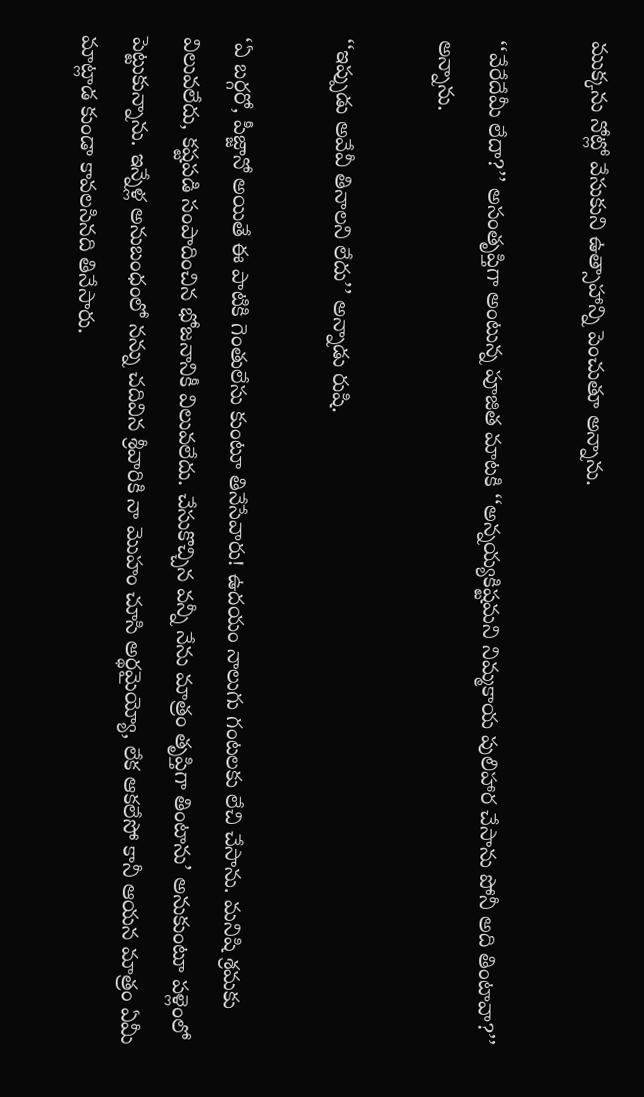ముక్కను నోట్లో వేసుకుని ఉత్సాహాన్ని పెంచుతూ అన్నాను.

‘‘వేరేదేమీ లేదా?’’ అసంతృప్తిగా అంటున్న పూజిత మాటకి ‘‘అన్నయ్యకిష్టమని నిమ్మకాయ పులిహార చేసాను పోనీ అది తింటావా?’’ అన్నాను.

‘‘ఇప్పుడు అవేవీ తినాలని లేదు’’ అన్నాడు రుషి.

‘ఏ బర్గరో, పీజ్జానో అయితే ఈ పాటికి గెంతులేసు కుంటూ తినేసేవారు! ఉదయం నాలుగు గంటలకు లేచి చేసాను. మనిషి శ్రమకు విలువలేదు, కష్టపడి సంపాదించిన భోజనానికీ విలువలేదు. చేసుకొచ్చిన వన్నీ నేను మాత్రం తృప్తిగా తింటాను’ అనుకుంటూ పళ్లెంలో పెట్టుకున్నాను. ఇన్నేళ్ల అనుబంధంలో నన్ను చదివిన శ్రీవారికి నా మొహం చూసి అర్థమైయ్యో, లేక ఆకలేసో కానీ ఆయన మాత్రం ఏమీ మాట్లాడ కుండా కావలసినది తినేసారు.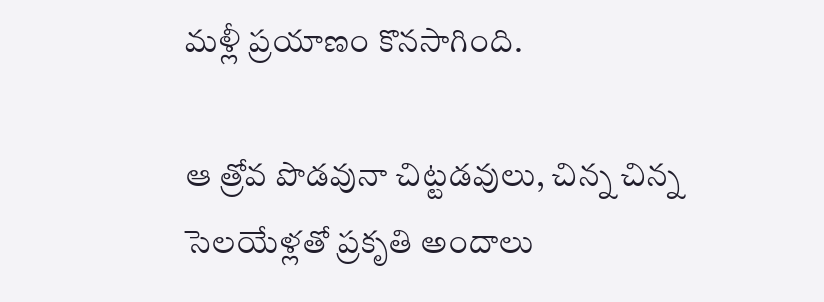మళ్లీ ప్రయాణం కొనసాగింది.

ఆ త్రోవ పొడవునా చిట్టడవులు, చిన్న చిన్న సెలయేళ్లతో ప్రకృతి అందాలు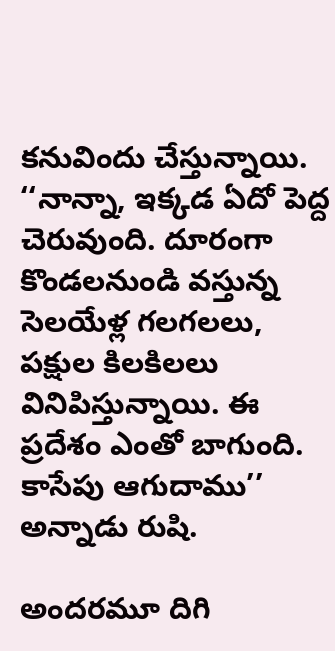కనువిందు చేస్తున్నాయి. ‘‘నాన్నా, ఇక్కడ ఏదో పెద్ద చెరువుంది. దూరంగా కొండలనుండి వస్తున్న సెలయేళ్ల గలగలలు, పక్షుల కిలకిలలు వినిపిస్తున్నాయి. ఈ ప్రదేశం ఎంతో బాగుంది. కాసేపు ఆగుదాము’’ అన్నాడు రుషి.

అందరమూ దిగి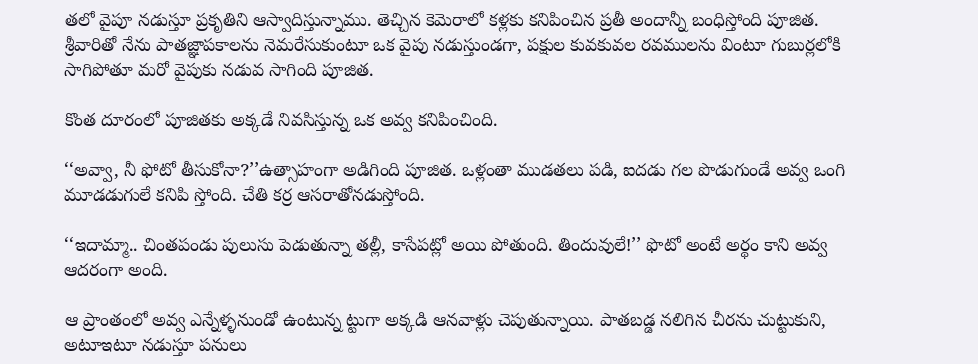తలో వైపూ నడుస్తూ ప్రకృతిని ఆస్వాదిస్తున్నాము. తెచ్చిన కెమెరాలో కళ్లకు కనిపించిన ప్రతీ అందాన్నీ బంధిస్తోంది పూజిత. శ్రీవారితో నేను పాతజ్ఞాపకాలను నెమరేసుకుంటూ ఒక వైపు నడుస్తుండగా, పక్షుల కువకువల రవములను వింటూ గుబుర్లలోకి సాగిపోతూ మరో వైపుకు నడువ సాగింది పూజిత.

కొంత దూరంలో పూజితకు అక్కడే నివసిస్తున్న ఒక అవ్వ కనిపించింది.

‘‘అవ్వా, నీ ఫోటో తీసుకోనా?’’ఉత్సాహంగా అడిగింది పూజిత. ఒళ్లంతా ముడతలు పడి, ఐదడు గల పొడుగుండే అవ్వ ఒంగి మూడడుగులే కనిపి స్తోంది. చేతి కర్ర ఆసరాతోనడుస్తోంది.

‘‘ఇదామ్మా.. చింతపండు పులుసు పెడుతున్నా తల్లీ, కాసేపట్లో అయి పోతుంది. తిందువులే!’’ ఫొటో అంటే అర్థం కాని అవ్వ ఆదరంగా అంది.

ఆ ప్రాంతంలో అవ్వ ఎన్నేళ్ళనుండో ఉంటున్న ట్టుగా అక్కడి ఆనవాళ్లు చెపుతున్నాయి. పాతబడ్డ నలిగిన చీరను చుట్టుకుని, అటూఇటూ నడుస్తూ పనులు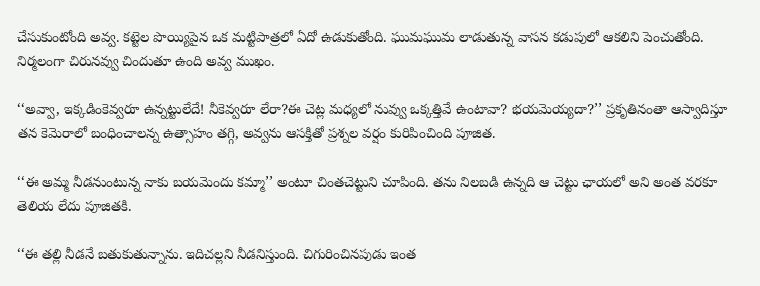చేసుకుంటోంది అవ్వ. కట్టెల పొయ్యిపైన ఒక మట్టిపాత్రలో ఏదో ఉడుకుతోంది. ఘుమఘుమ లాడుతున్న వాసన కడుపులో ఆకలిని పెంచుతోంది. నిర్మలంగా చిరునవ్వు చిందుతూ ఉంది అవ్వ ముఖం.

‘‘అవ్వా, ఇక్కడింకెవ్వరూ ఉన్నట్టులేదే! నీకెవ్వరూ లేరా?ఈ చెట్ల మధ్యలో నువ్వు ఒక్కత్తివే ఉంటావా? భయమెయ్యదా?’’ ప్రకృతినంతా ఆస్వాదిస్తూ తన కెమెరాలో బంధించాలన్న ఉత్సాహం తగ్గి, అవ్వను ఆసక్తితో ప్రశ్నల వర్షం కురిపించింది పూజిత.

‘‘ఈ అమ్మ నీడనుంటున్న నాకు బయమెందు కమ్మా’’ అంటూ చింతచెట్టుని చూపింది. తను నిలబడి ఉన్నది ఆ చెట్టు ఛాయలో అని అంత వరకూ తెలియ లేదు పూజితకి.

‘‘ఈ తల్లి నీడనే బతుకుతున్నాను. ఇదిచల్లని నీడనిస్తుంది. చిగురించినపుడు ఇంత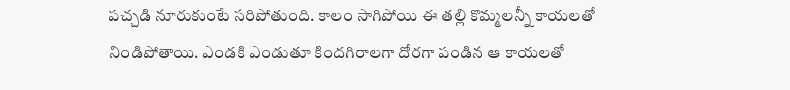పచ్చడి నూరుకుంటే సరిపోతుంది. కాలం సాగిపోయి ఈ తల్లి కొమ్మలన్నీ కాయలతో నిండిపోతాయి. ఎండకి ఎండుతూ కిందగిరాలగా దోరగా పండిన ఆ కాయలతో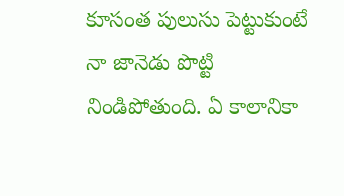కూసంత పులుసు పెట్టుకుంటే నా జానెడు పొట్టి నిండిపోతుంది. ఏ కాలానికా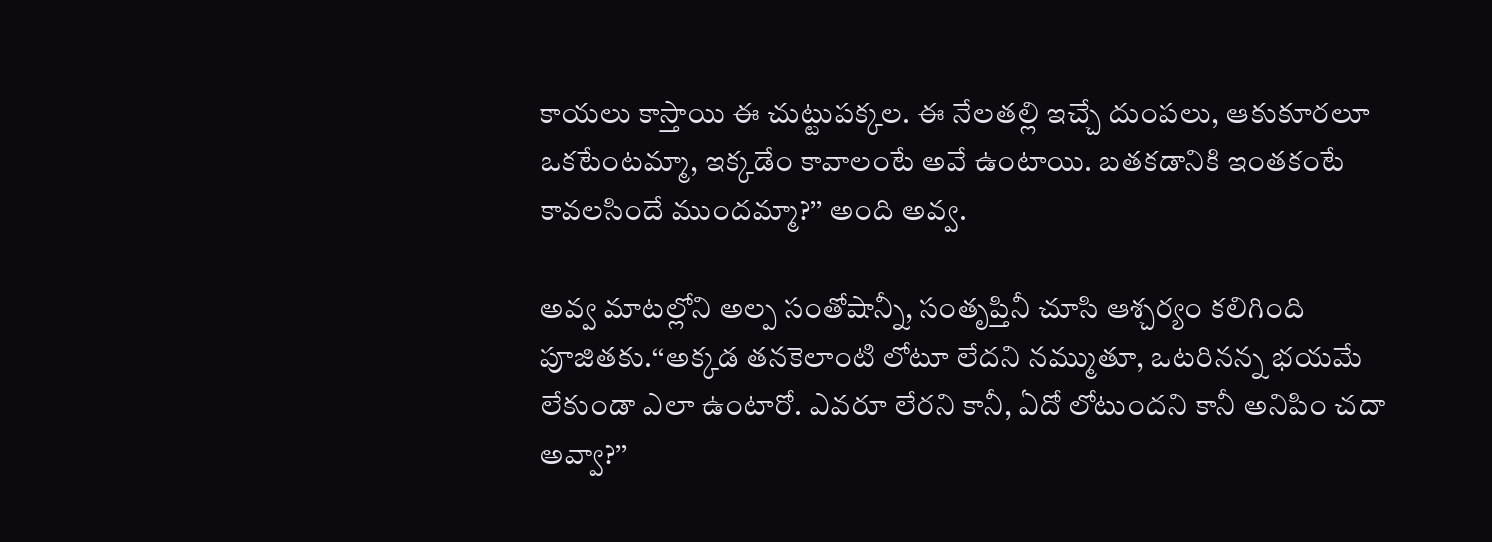కాయలు కాస్తాయి ఈ చుట్టుపక్కల. ఈ నేలతల్లి ఇచ్చే దుంపలు, ఆకుకూరలూ ఒకటేంటమ్మా, ఇక్కడేం కావాలంటే అవే ఉంటాయి. బతకడానికి ఇంతకంటే కావలసిందే ముందమ్మా?’’ అంది అవ్వ.

అవ్వ మాటల్లోని అల్ప సంతోషాన్నీ, సంతృప్తినీ చూసి ఆశ్చర్యం కలిగింది పూజితకు.‘‘అక్కడ తనకెలాంటి లోటూ లేదని నమ్ముతూ, ఒటరినన్న భయమే లేకుండా ఎలా ఉంటారో. ఎవరూ లేరని కానీ, ఏదో లోటుందని కానీ అనిపిం చదా అవ్వా?’’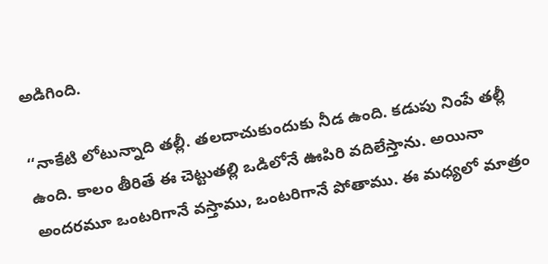అడిగింది.

‘‘నాకేటి లోటున్నాది తల్లీ. తలదాచుకుందుకు నీడ ఉంది. కడుపు నింపే తల్లీ ఉంది. కాలం తీరితే ఈ చెట్టుతల్లి ఒడిలోనే ఊపిరి వదిలేస్తాను. అయినా అందరమూ ఒంటరిగానే వస్తాము, ఒంటరిగానే పోతాము. ఈ మధ్యలో మాత్రం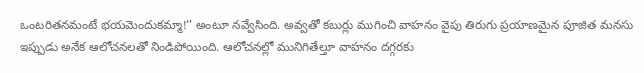ఒంటరితనమంటే భయమెందుకమ్మా!’’ అంటూ నవ్వేసింది. అవ్వతో కబుర్లు ముగించి వాహనం వైపు తిరుగు ప్రయాణమైన పూజిత మనసు ఇప్పుడు అనేక ఆలోచనలతో నిండిపోయింది. ఆలోచనల్లో మునిగితేల్తూ వాహనం దగ్గరకు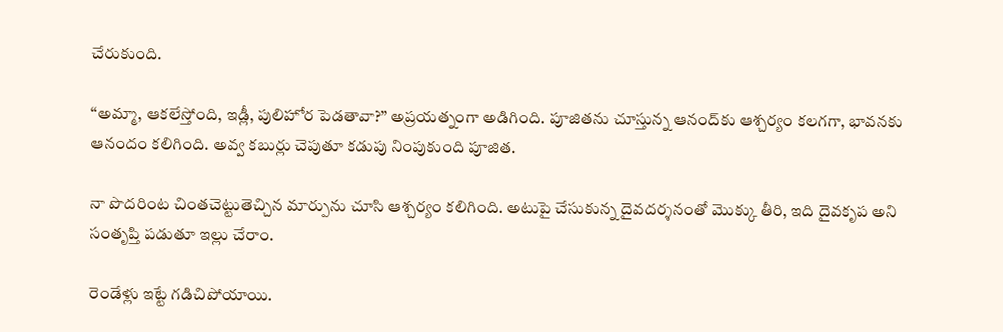చేరుకుంది.

‘‘అమ్మా, ఆకలేస్తోంది, ఇడ్లీ, పులిహోర పెడతావా?’’ అప్రయత్నంగా అడిగింది. పూజితను చూస్తున్న ఆనంద్‌కు ఆశ్చర్యం కలగగా, భావనకు ఆనందం కలిగింది. అవ్వ కబుర్లు చెపుతూ కడుపు నింపుకుంది పూజిత.

నా పొదరింట చింతచెట్టుతెచ్చిన మార్పును చూసి ఆశ్చర్యం కలిగింది. అటుపై చేసుకున్న దైవదర్శనంతో మొక్కు తీరి, ఇది దైవకృప అని సంతృప్తి పడుతూ ఇల్లు చేరాం.

రెండేళ్లు ఇట్టే గడిచిపోయాయి.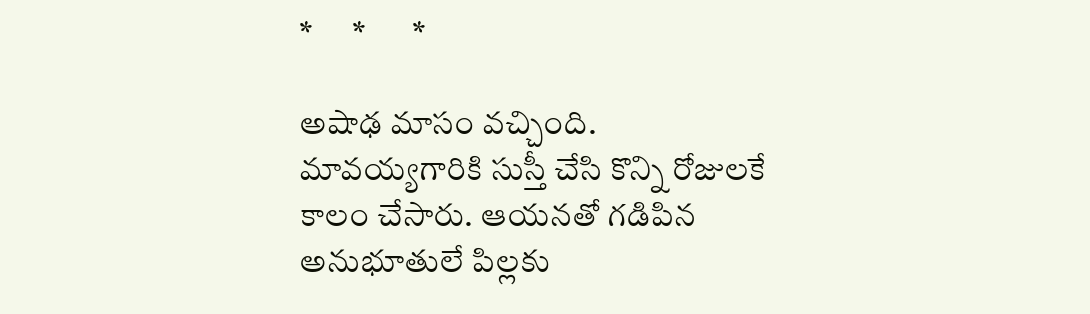*      *       *

అషాఢ మాసం వచ్చింది. మావయ్యగారికి సుస్తీ చేసి కొన్ని రోజులకే కాలం చేసారు. ఆయనతో గడిపిన అనుభూతులే పిల్లకు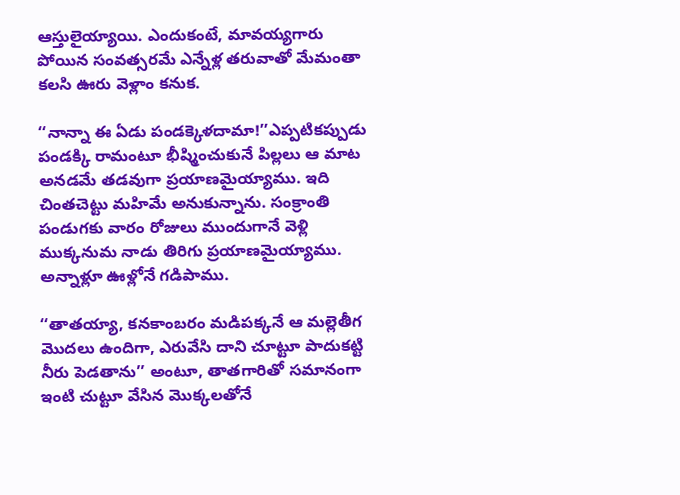ఆస్తులైయ్యాయి. ఎందుకంటే, మావయ్యగారు పోయిన సంవత్సరమే ఎన్నేళ్ల తరువాతో మేమంతా కలసి ఊరు వెళ్లాం కనుక.

‘‘నాన్నా ఈ ఏడు పండక్కెళదామా!’’ఎప్పటికప్పుడు పండక్కి రామంటూ భీష్మించుకునే పిల్లలు ఆ మాట అనడమే తడవుగా ప్రయాణమైయ్యాము. ఇది చింతచెట్టు మహిమే అనుకున్నాను. సంక్రాంతి పండుగకు వారం రోజులు ముందుగానే వెళ్లి ముక్కనుమ నాడు తిరిగు ప్రయాణమైయ్యాము. అన్నాళ్లూ ఊళ్లోనే గడిపాము.

‘‘తాతయ్యా, కనకాంబరం మడిపక్కనే ఆ మల్లెతీగ మొదలు ఉందిగా, ఎరువేసి దాని చూట్టూ పాదుకట్టి నీరు పెడతాను’’ అంటూ, తాతగారితో సమానంగా ఇంటి చుట్టూ వేసిన మొక్కలతోనే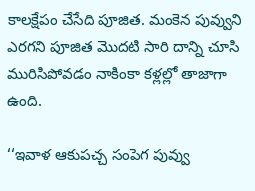కాలక్షేపం చేసేది పూజిత. మంకెన పువ్వుని ఎరగని పూజిత మొదటి సారి దాన్ని చూసి మురిసిపోవడం నాకింకా కళ్లల్లో తాజాగా ఉంది.

‘‘ఇవాళ ఆకుపచ్చ సంపెగ పువ్వు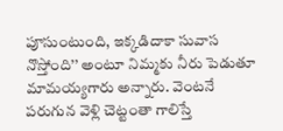పూసుంటుంది, ఇక్కడిదాకా సువాస నొస్తోంది’’ అంటూ నిమ్మకు నీరు పెడుతూ మామయ్యగారు అన్నారు. వెంటనే పరుగున వెళ్లి చెట్టంతా గాలిస్తే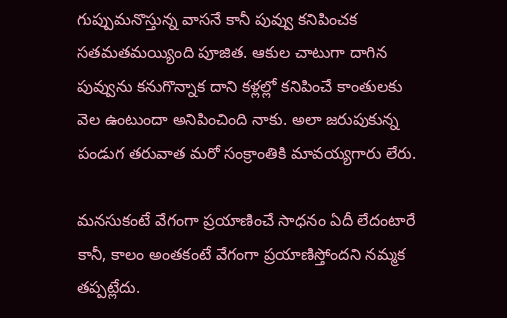గుప్పుమనొస్తున్న వాసనే కానీ పువ్వు కనిపించక సతమతమయ్యింది పూజిత. ఆకుల చాటుగా దాగిన పువ్వును కనుగొన్నాక దాని కళ్లల్లో కనిపించే కాంతులకు వెల ఉంటుందా అనిపించింది నాకు. అలా జరుపుకున్న పండుగ తరువాత మరో సంక్రాంతికి మావయ్యగారు లేరు.

మనసుకంటే వేగంగా ప్రయాణించే సాధనం ఏదీ లేదంటారే కానీ, కాలం అంతకంటే వేగంగా ప్రయాణిస్తోందని నమ్మక తప్పట్లేదు.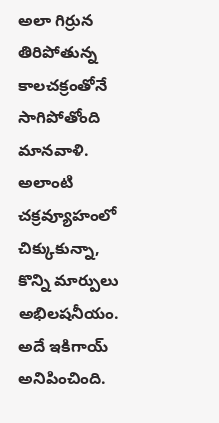అలా గిర్రున తిరిపోతున్న కాలచక్రంతోనే సాగిపోతోంది మానవాళి. అలాంటి చక్రవ్యూహంలో చిక్కుకున్నా, కొన్ని మార్పులు అభిలషనీయం. అదే ఇకిగాయ్‌ అనిపించింది.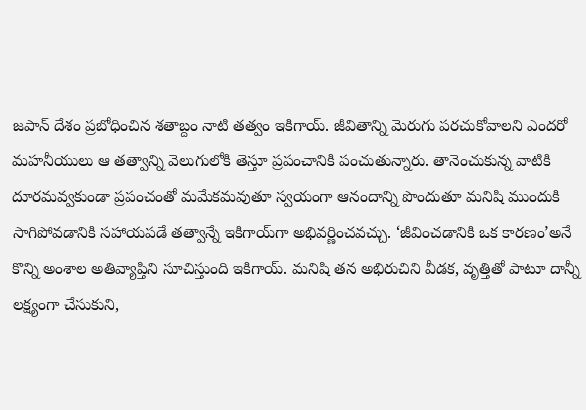జపాన్‌ ‌దేశం ప్రబోధించిన శతాబ్దం నాటి తత్వం ఇకిగాయ్‌. జీవితాన్ని మెరుగు పరచుకోవాలని ఎందరో మహనీయులు ఆ తత్వాన్ని వెలుగులోకి తెస్తూ ప్రపంచానికి పంచుతున్నారు. తానెంచుకున్న వాటికి దూరమవ్వకుండా ప్రపంచంతో మమేకమవుతూ స్వయంగా ఆనందాన్ని పొందుతూ మనిషి ముందుకి సాగిపోవడానికి సహాయపడే తత్వాన్నే ఇకిగాయ్‌గా అభివర్ణించవచ్చు. ‘జీవించడానికి ఒక కారణం’అనే కొన్ని అంశాల అతివ్యాప్తిని సూచిస్తుంది ఇకిగాయ్‌. మనిషి తన అభిరుచిని వీడక, వృత్తితో పాటూ దాన్నీ లక్ష్యంగా చేసుకుని,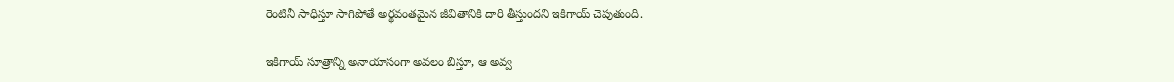రెంటినీ సాధిస్తూ సాగిపోతే అర్థవంతమైన జీవితానికి దారి తీస్తుందని ఇకిగాయ్‌ ‌చెపుతుంది.

ఇకిగాయ్‌ ‌సూత్రాన్ని అనాయాసంగా అవలం బిస్తూ, ఆ అవ్వ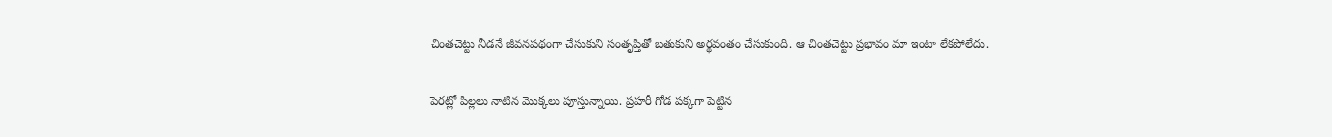చింతచెట్టు నీడనే జీవనపథంగా చేసుకుని సంతృప్తితో బతుకుని అర్థవంతం చేసుకుంది. ఆ చింతచెట్టు ప్రభావం మా ఇంటా లేకపోలేదు.

పెరట్లో పిల్లలు నాటిన మొక్కలు పూస్తున్నాయి. ప్రహరీ గోడ పక్కగా పెట్టిన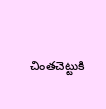చింతచెట్టుకి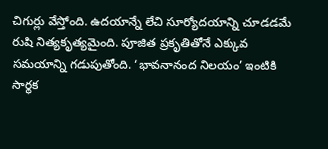చిగుర్లు వేస్తోంది. ఉదయాన్నే లేచి సూర్యోదయాన్ని చూడడమే రుషి నిత్యకృత్యమైంది. పూజిత ప్రకృతితోనే ఎక్కువ సమయాన్ని గడుపుతోంది. ‘భావనానంద నిలయం’ ఇంటికి సార్థక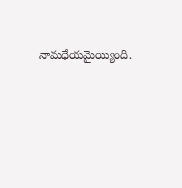నామధేయమైయ్యింది.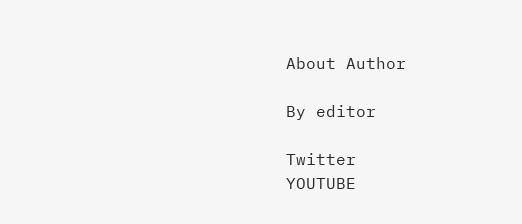About Author

By editor

Twitter
YOUTUBE